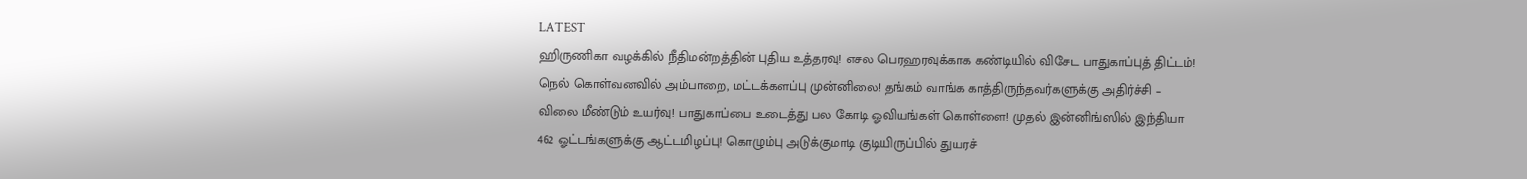LATEST
ஹிருணிகா வழக்கில் நீதிமன்றத்தின் புதிய உத்தரவு! எசல பெரஹரவுக்காக கண்டியில் விசேட பாதுகாப்புத் திட்டம்! நெல் கொள்வனவில் அம்பாறை, மட்டக்களப்பு முன்னிலை! தங்கம் வாங்க காத்திருந்தவர்களுக்கு அதிர்ச்சி – விலை மீண்டும் உயர்வு! பாதுகாப்பை உடைத்து பல கோடி ஓவியங்கள் கொள்ளை! முதல் இன்னிங்ஸில் இந்தியா 462 ஓட்டங்களுக்கு ஆட்டமிழப்பு! கொழும்பு அடுக்குமாடி குடியிருப்பில் துயரச்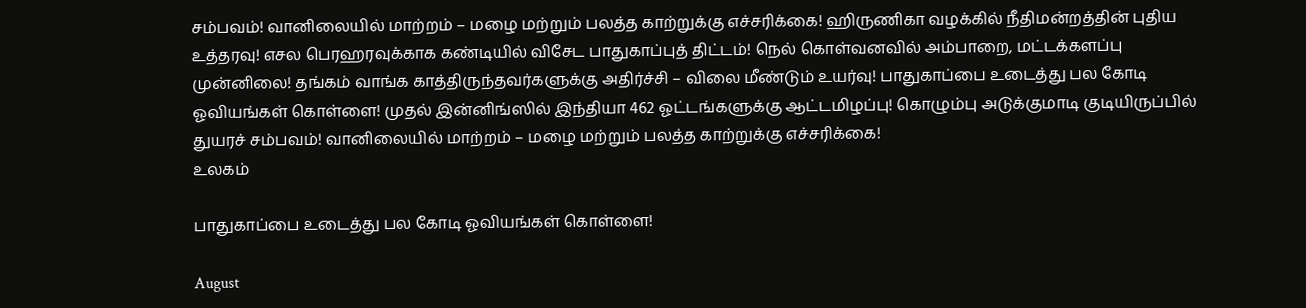சம்பவம்! வானிலையில் மாற்றம் – மழை மற்றும் பலத்த காற்றுக்கு எச்சரிக்கை! ஹிருணிகா வழக்கில் நீதிமன்றத்தின் புதிய உத்தரவு! எசல பெரஹரவுக்காக கண்டியில் விசேட பாதுகாப்புத் திட்டம்! நெல் கொள்வனவில் அம்பாறை, மட்டக்களப்பு முன்னிலை! தங்கம் வாங்க காத்திருந்தவர்களுக்கு அதிர்ச்சி – விலை மீண்டும் உயர்வு! பாதுகாப்பை உடைத்து பல கோடி ஓவியங்கள் கொள்ளை! முதல் இன்னிங்ஸில் இந்தியா 462 ஓட்டங்களுக்கு ஆட்டமிழப்பு! கொழும்பு அடுக்குமாடி குடியிருப்பில் துயரச் சம்பவம்! வானிலையில் மாற்றம் – மழை மற்றும் பலத்த காற்றுக்கு எச்சரிக்கை!
உலகம்

பாதுகாப்பை உடைத்து பல கோடி ஓவியங்கள் கொள்ளை!

August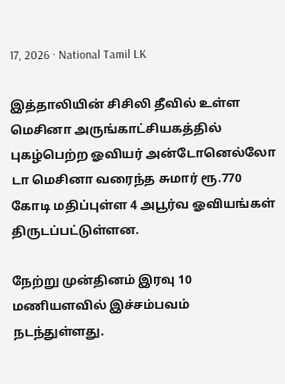17, 2026 · National Tamil LK

இத்தாலியின் சிசிலி தீவில் உள்ள மெசினா அருங்காட்சியகத்தில் புகழ்பெற்ற ஓவியர் அன்டோனெல்லோ டா மெசினா வரைந்த சுமார் ரூ.770 கோடி மதிப்புள்ள 4 அபூர்வ ஓவியங்கள் திருடப்பட்டுள்ளன.

நேற்று முன்தினம் இரவு 10 மணியளவில் இச்சம்பவம் நடந்துள்ளது.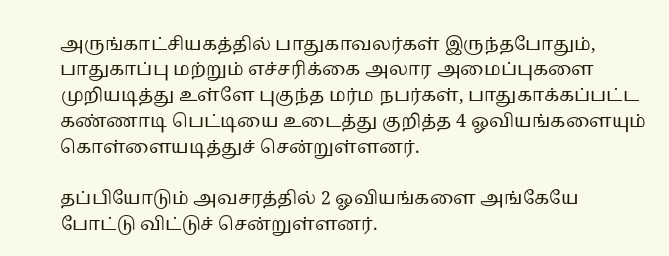அருங்காட்சியகத்தில் பாதுகாவலர்கள் இருந்தபோதும், பாதுகாப்பு மற்றும் எச்சரிக்கை அலார அமைப்புகளை முறியடித்து உள்ளே புகுந்த மர்ம நபர்கள், பாதுகாக்கப்பட்ட கண்ணாடி பெட்டியை உடைத்து குறித்த 4 ஓவியங்களையும் கொள்ளையடித்துச் சென்றுள்ளனர்.

தப்பியோடும் அவசரத்தில் 2 ஓவியங்களை அங்கேயே போட்டு விட்டுச் சென்றுள்ளனர்.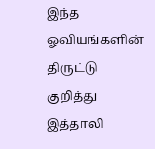இந்த ஓவியங்களின் திருட்டு குறித்து இத்தாலி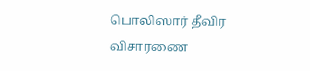பொலிஸார் தீவிர விசாரணை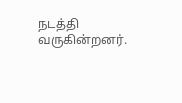நடத்தி வருகின்றனர்.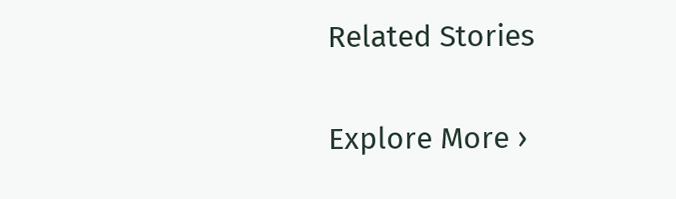Related Stories

Explore More ›